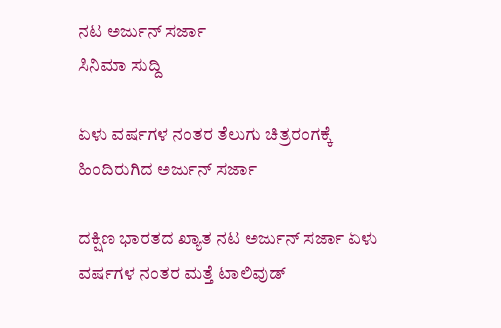ನಟ ಅರ್ಜುನ್ ಸರ್ಜಾ
ಸಿನಿಮಾ ಸುದ್ದಿ

ಏಳು ವರ್ಷಗಳ ನಂತರ ತೆಲುಗು ಚಿತ್ರರಂಗಕ್ಕೆ ಹಿಂದಿರುಗಿದ ಅರ್ಜುನ್ ಸರ್ಜಾ

ದಕ್ಷಿಣ ಭಾರತದ ಖ್ಯಾತ ನಟ ಅರ್ಜುನ್ ಸರ್ಜಾ ಏಳು ವರ್ಷಗಳ ನಂತರ ಮತ್ತೆ ಟಾಲಿವುಡ್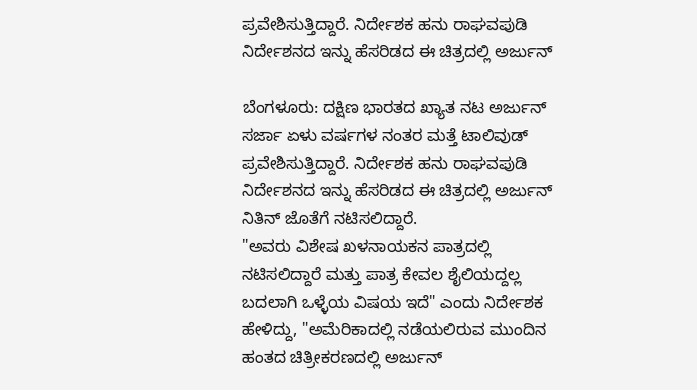ಪ್ರವೇಶಿಸುತ್ತಿದ್ದಾರೆ. ನಿರ್ದೇಶಕ ಹನು ರಾಘವಪುಡಿ ನಿರ್ದೇಶನದ ಇನ್ನು ಹೆಸರಿಡದ ಈ ಚಿತ್ರದಲ್ಲಿ ಅರ್ಜುನ್

ಬೆಂಗಳೂರು: ದಕ್ಷಿಣ ಭಾರತದ ಖ್ಯಾತ ನಟ ಅರ್ಜುನ್ ಸರ್ಜಾ ಏಳು ವರ್ಷಗಳ ನಂತರ ಮತ್ತೆ ಟಾಲಿವುಡ್ ಪ್ರವೇಶಿಸುತ್ತಿದ್ದಾರೆ. ನಿರ್ದೇಶಕ ಹನು ರಾಘವಪುಡಿ ನಿರ್ದೇಶನದ ಇನ್ನು ಹೆಸರಿಡದ ಈ ಚಿತ್ರದಲ್ಲಿ ಅರ್ಜುನ್ ನಿತಿನ್ ಜೊತೆಗೆ ನಟಿಸಲಿದ್ದಾರೆ.
"ಅವರು ವಿಶೇಷ ಖಳನಾಯಕನ ಪಾತ್ರದಲ್ಲಿ ನಟಿಸಲಿದ್ದಾರೆ ಮತ್ತು ಪಾತ್ರ ಕೇವಲ ಶೈಲಿಯದ್ದಲ್ಲ ಬದಲಾಗಿ ಒಳ್ಳೆಯ ವಿಷಯ ಇದೆ" ಎಂದು ನಿರ್ದೇಶಕ ಹೇಳಿದ್ದು, "ಅಮೆರಿಕಾದಲ್ಲಿ ನಡೆಯಲಿರುವ ಮುಂದಿನ ಹಂತದ ಚಿತ್ರೀಕರಣದಲ್ಲಿ ಅರ್ಜುನ್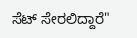ಸೆಟ್ ಸೇರಲಿದ್ದಾರೆ"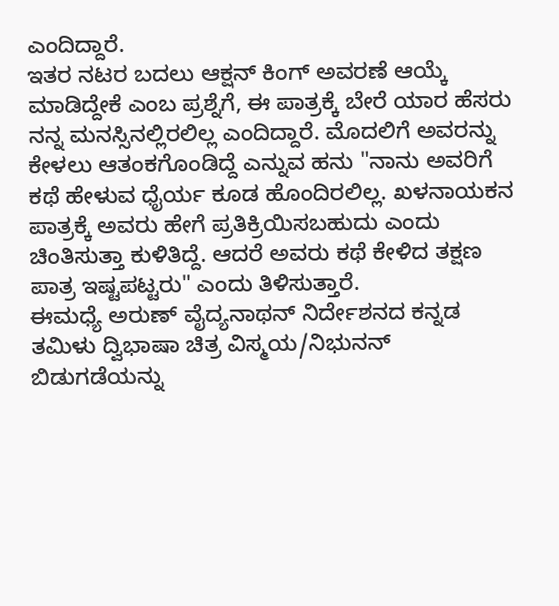ಎಂದಿದ್ದಾರೆ.
ಇತರ ನಟರ ಬದಲು ಆಕ್ಷನ್ ಕಿಂಗ್ ಅವರಣೆ ಆಯ್ಕೆ ಮಾಡಿದ್ದೇಕೆ ಎಂಬ ಪ್ರಶ್ನೆಗೆ, ಈ ಪಾತ್ರಕ್ಕೆ ಬೇರೆ ಯಾರ ಹೆಸರು ನನ್ನ ಮನಸ್ಸಿನಲ್ಲಿರಲಿಲ್ಲ ಎಂದಿದ್ದಾರೆ. ಮೊದಲಿಗೆ ಅವರನ್ನು ಕೇಳಲು ಆತಂಕಗೊಂಡಿದ್ದೆ ಎನ್ನುವ ಹನು "ನಾನು ಅವರಿಗೆ ಕಥೆ ಹೇಳುವ ಧೈರ್ಯ ಕೂಡ ಹೊಂದಿರಲಿಲ್ಲ. ಖಳನಾಯಕನ ಪಾತ್ರಕ್ಕೆ ಅವರು ಹೇಗೆ ಪ್ರತಿಕ್ರಿಯಿಸಬಹುದು ಎಂದು ಚಿಂತಿಸುತ್ತಾ ಕುಳಿತಿದ್ದೆ. ಆದರೆ ಅವರು ಕಥೆ ಕೇಳಿದ ತಕ್ಷಣ ಪಾತ್ರ ಇಷ್ಟಪಟ್ಟರು" ಎಂದು ತಿಳಿಸುತ್ತಾರೆ.
ಈಮಧ್ಯೆ ಅರುಣ್ ವೈದ್ಯನಾಥನ್ ನಿರ್ದೇಶನದ ಕನ್ನಡ ತಮಿಳು ದ್ವಿಭಾಷಾ ಚಿತ್ರ ವಿಸ್ಮಯ/ನಿಭುನನ್ ಬಿಡುಗಡೆಯನ್ನು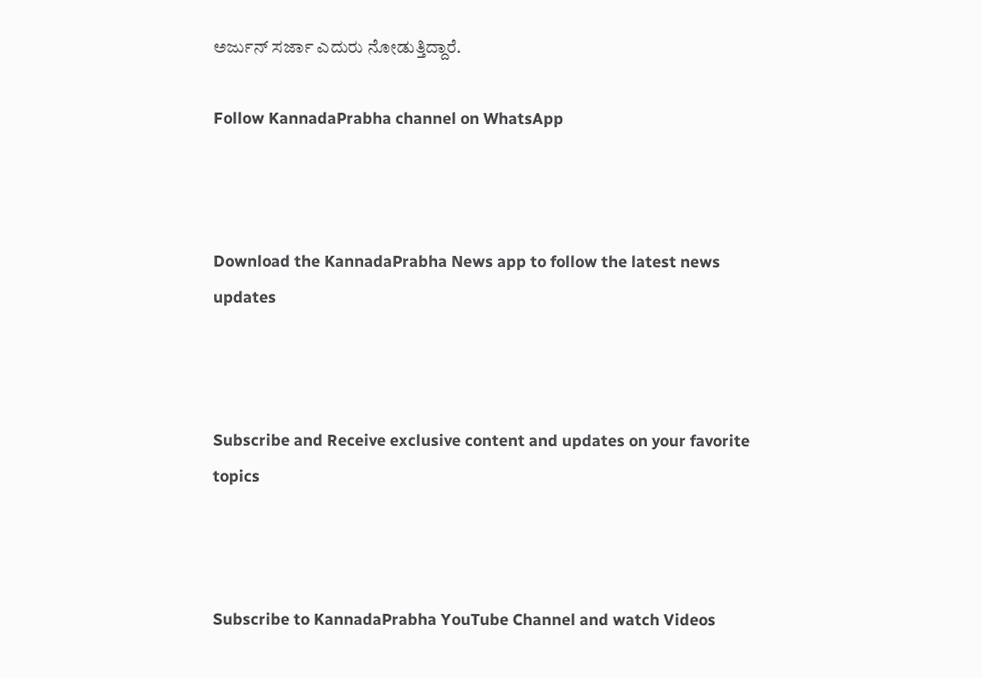ಅರ್ಜುನ್ ಸರ್ಜಾ ಎದುರು ನೋಡುತ್ತಿದ್ದಾರೆ.

Follow KannadaPrabha channel on WhatsApp



Download the KannadaPrabha News app to follow the latest news updates



Subscribe and Receive exclusive content and updates on your favorite topics



Subscribe to KannadaPrabha YouTube Channel and watch Videos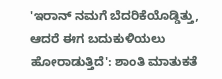'ಇರಾನ್ ನಮಗೆ ಬೆದರಿಕೆಯೊಡ್ಡಿತ್ತು, ಆದರೆ ಈಗ ಬದುಕುಳಿಯಲು ಹೋರಾಡುತ್ತಿದೆ': ಶಾಂತಿ ಮಾತುಕತೆ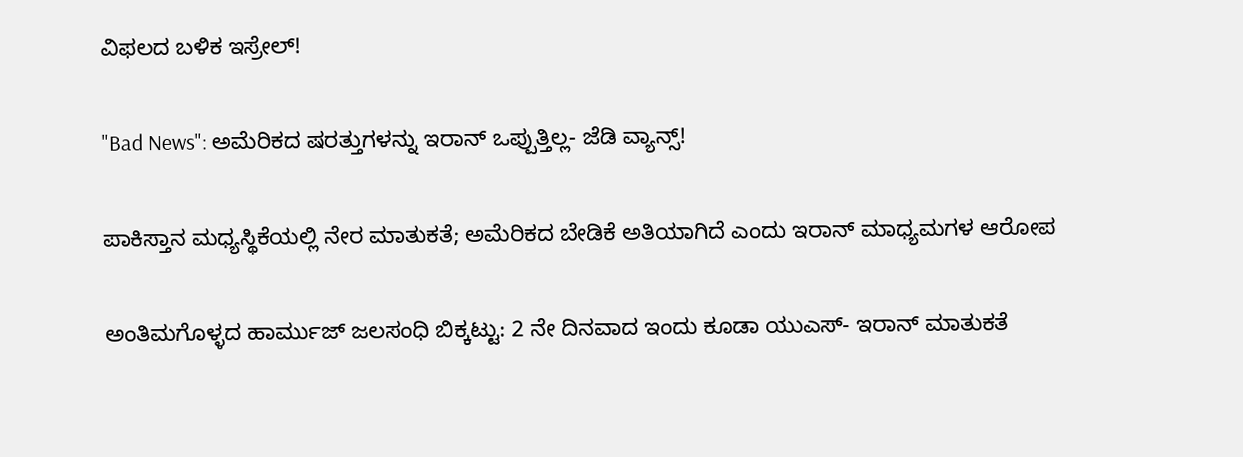ವಿಫಲದ ಬಳಿಕ ಇಸ್ರೇಲ್!

"Bad News": ಅಮೆರಿಕದ ಷರತ್ತುಗಳನ್ನು ಇರಾನ್ ಒಪ್ಪುತ್ತಿಲ್ಲ- ಜೆಡಿ ವ್ಯಾನ್ಸ್!

ಪಾಕಿಸ್ತಾನ ಮಧ್ಯಸ್ಥಿಕೆಯಲ್ಲಿ ನೇರ ಮಾತುಕತೆ; ಅಮೆರಿಕದ ಬೇಡಿಕೆ ಅತಿಯಾಗಿದೆ ಎಂದು ಇರಾನ್ ಮಾಧ್ಯಮಗಳ ಆರೋಪ

ಅಂತಿಮಗೊಳ್ಳದ ಹಾರ್ಮುಜ್ ಜಲಸಂಧಿ ಬಿಕ್ಕಟ್ಟು: 2 ನೇ ದಿನವಾದ ಇಂದು ಕೂಡಾ ಯುಎಸ್- ಇರಾನ್ ಮಾತುಕತೆ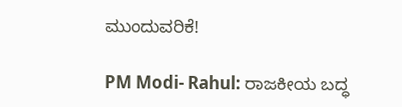ಮುಂದುವರಿಕೆ!

PM Modi- Rahul: ರಾಜಕೀಯ ಬದ್ಧ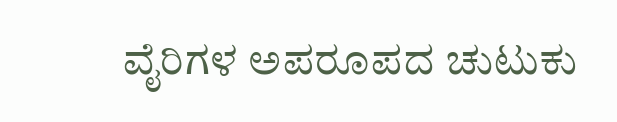ವೈರಿಗಳ ಅಪರೂಪದ ಚುಟುಕು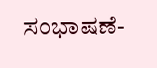ಸಂಭಾಷಣೆ-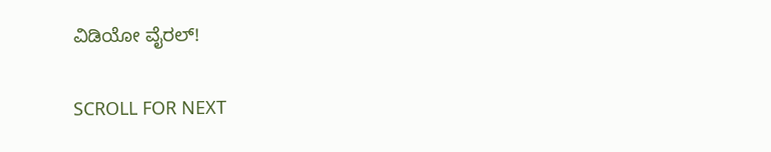ವಿಡಿಯೋ ವೈರಲ್!

SCROLL FOR NEXT